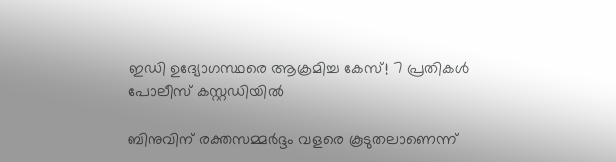ഇഡി ഉദ്യോഗസ്ഥരെ ആക്രമിച്ച കേസ്! 7 പ്രതികൾ പോലീസ് കസ്റ്റഡിയിൽ

ബിനുവിന് രക്തസമ്മർദ്ദം വളരെ കൂടുതലാണെന്ന്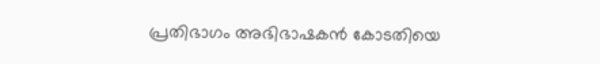പ്രതിഭാഗം അഭിഭാഷകൻ കോടതിയെ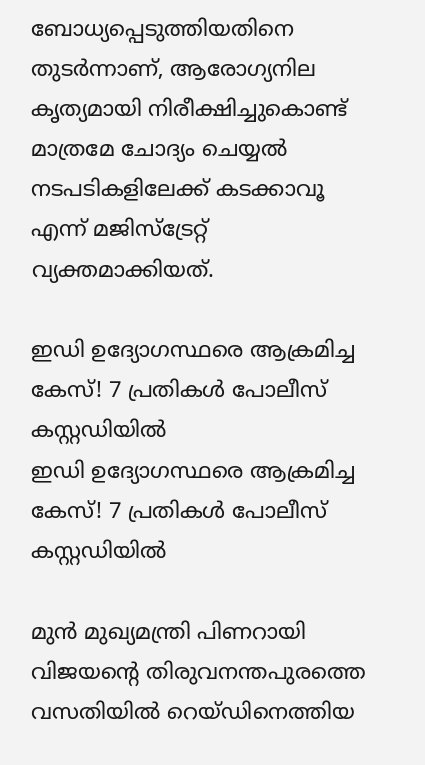ബോധ്യപ്പെടുത്തിയതിനെ തുടർന്നാണ്, ആരോഗ്യനില കൃത്യമായി നിരീക്ഷിച്ചുകൊണ്ട് മാത്രമേ ചോദ്യം ചെയ്യൽ നടപടികളിലേക്ക് കടക്കാവൂ എന്ന് മജിസ്‌ട്രേറ്റ് വ്യക്തമാക്കിയത്.

ഇഡി ഉദ്യോഗസ്ഥരെ ആക്രമിച്ച കേസ്! 7 പ്രതികൾ പോലീസ് കസ്റ്റഡിയിൽ
ഇഡി ഉദ്യോഗസ്ഥരെ ആക്രമിച്ച കേസ്! 7 പ്രതികൾ പോലീസ് കസ്റ്റഡിയിൽ

മുൻ മുഖ്യമന്ത്രി പിണറായി വിജയന്റെ തിരുവനന്തപുരത്തെ വസതിയിൽ റെയ്ഡിനെത്തിയ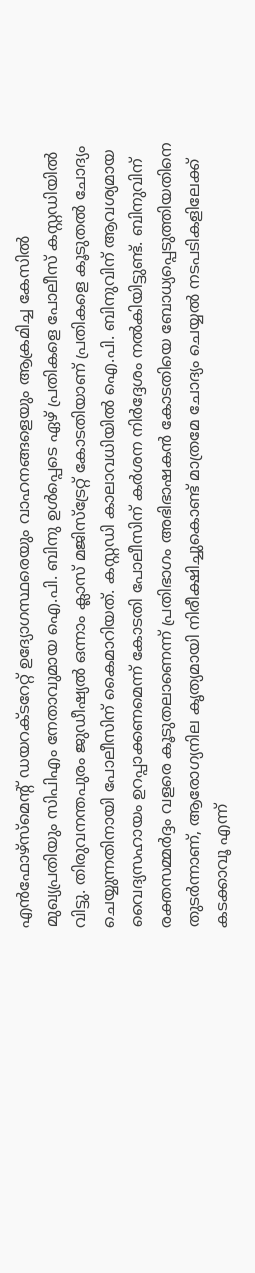എൻഫോഴ്‌സ്‌മെന്റ് ഡയറക്ടറേറ്റ് ഉദ്യോഗസ്ഥരെയും വാഹനങ്ങളെയും ആക്രമിച്ച കേസിൽ മുഖ്യപ്രതിയും സിപിഎം നേതാവുമായ ഐ.പി. ബിനു ഉൾപ്പെടെ ഏഴ് പ്രതികളെ പോലീസ് കസ്റ്റഡിയിൽ വിട്ടു. തിരുവനന്തപുരം ജുഡീഷ്യൽ ഒന്നാം ക്ലാസ് മജിസ്‌ട്രേറ്റ് കോടതിയാണ് പ്രതികളെ കൂടുതൽ ചോദ്യം ചെയ്യുന്നതിനായി പോലീസിന് കൈമാറിയത്. കസ്റ്റഡി കാലാവധിയിൽ ഐ.പി. ബിനുവിന് ആവശ്യമായ വൈദ്യസഹായം ഉറപ്പാക്കണമെന്ന് കോടതി പോലീസിന് കർശന നിർദ്ദേശം നൽകിയിട്ടുണ്ട്. ബിനുവിന് രക്തസമ്മർദ്ദം വളരെ കൂടുതലാണെന്ന് പ്രതിഭാഗം അഭിഭാഷകൻ കോടതിയെ ബോധ്യപ്പെടുത്തിയതിനെ തുടർന്നാണ്, ആരോഗ്യനില കൃത്യമായി നിരീക്ഷിച്ചുകൊണ്ട് മാത്രമേ ചോദ്യം ചെയ്യൽ നടപടികളിലേക്ക് കടക്കാവൂ എന്ന്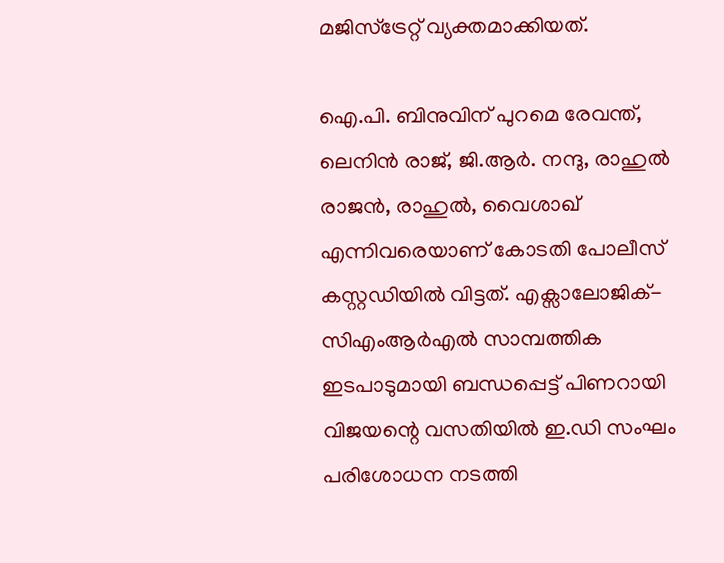മജിസ്‌ട്രേറ്റ് വ്യക്തമാക്കിയത്.

ഐ.പി. ബിനുവിന് പുറമെ രേവന്ത്, ലെനിൻ രാജ്, ജി.ആർ. നന്ദു, രാഹുൽ രാജൻ, രാഹുൽ, വൈശാഖ് എന്നിവരെയാണ് കോടതി പോലീസ് കസ്റ്റഡിയിൽ വിട്ടത്. എക്സാലോജിക്-സിഎംആർഎൽ സാമ്പത്തിക ഇടപാടുമായി ബന്ധപ്പെട്ട് പിണറായി വിജയന്റെ വസതിയിൽ ഇ.ഡി സംഘം പരിശോധന നടത്തി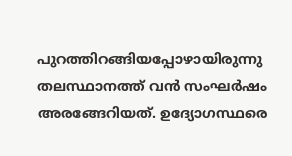പുറത്തിറങ്ങിയപ്പോഴായിരുന്നു തലസ്ഥാനത്ത് വൻ സംഘർഷം അരങ്ങേറിയത്. ഉദ്യോഗസ്ഥരെ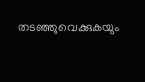തടഞ്ഞുവെക്കുകയും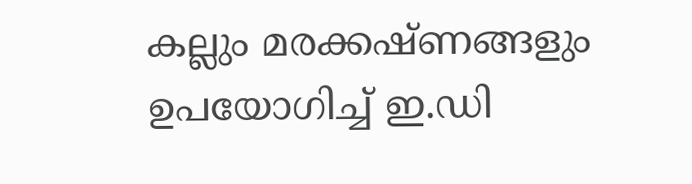കല്ലും മരക്കഷ്ണങ്ങളും ഉപയോഗിച്ച് ഇ.ഡി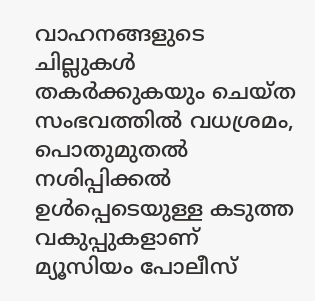വാഹനങ്ങളുടെ ചില്ലുകൾ തകർക്കുകയും ചെയ്ത സംഭവത്തിൽ വധശ്രമം, പൊതുമുതൽ നശിപ്പിക്കൽ ഉൾപ്പെടെയുള്ള കടുത്ത വകുപ്പുകളാണ് മ്യൂസിയം പോലീസ്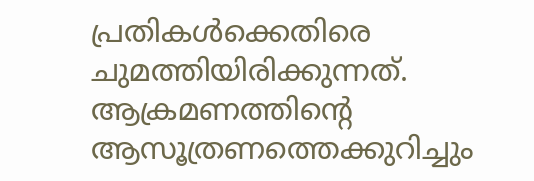പ്രതികൾക്കെതിരെ ചുമത്തിയിരിക്കുന്നത്. ആക്രമണത്തിന്റെ ആസൂത്രണത്തെക്കുറിച്ചും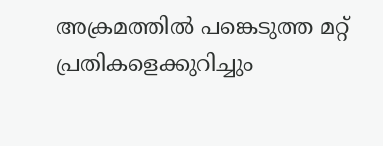അക്രമത്തിൽ പങ്കെടുത്ത മറ്റ് പ്രതികളെക്കുറിച്ചും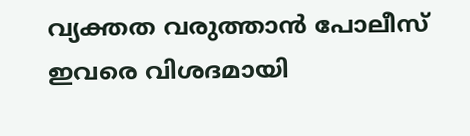വ്യക്തത വരുത്താൻ പോലീസ് ഇവരെ വിശദമായി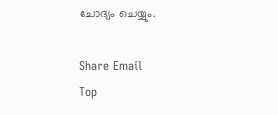ചോദ്യം ചെയ്യും.

Share Email
Top